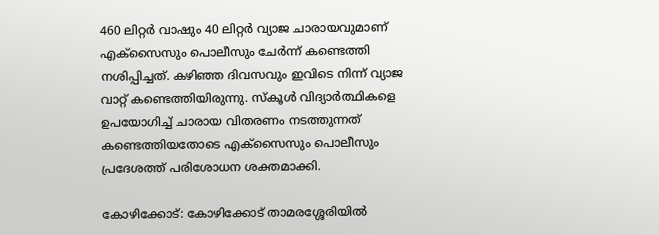460 ലിറ്റർ വാഷും 40 ലിറ്റർ വ്യാജ ചാരായവുമാണ് എക്സൈസും പൊലീസും ചേര്‍ന്ന് കണ്ടെത്തി നശിപ്പിച്ചത്. കഴിഞ്ഞ ദിവസവും ഇവിടെ നിന്ന് വ്യാജ വാറ്റ് കണ്ടെത്തിയിരുന്നു. സ്കൂൾ വിദ്യാർത്ഥികളെ ഉപയോഗിച്ച് ചാരായ വിതരണം നടത്തുന്നത് കണ്ടെത്തിയതോടെ എക്സൈസും പൊലീസും പ്രദേശത്ത് പരിശോധന ശക്തമാക്കി.

കോഴിക്കോട്: കോഴിക്കോട് താമരശ്ശേരിയിൽ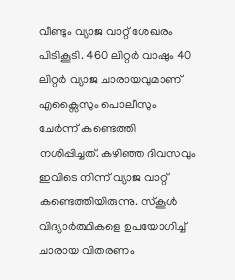വീണ്ടും വ്യാജ വാറ്റ് ശേഖരം പിടികൂടി. 460 ലിറ്റർ വാഷും 40 ലിറ്റർ വ്യാജ ചാരായവുമാണ് എക്സൈസും പൊലീസും ചേര്‍ന്ന് കണ്ടെത്തി നശിപ്പിച്ചത്. കഴിഞ്ഞ ദിവസവും ഇവിടെ നിന്ന് വ്യാജ വാറ്റ് കണ്ടെത്തിയിരുന്നു. സ്കൂൾ വിദ്യാർത്ഥികളെ ഉപയോഗിച്ച് ചാരായ വിതരണം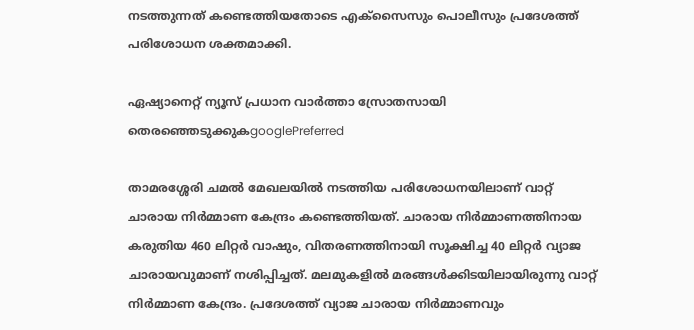നടത്തുന്നത് കണ്ടെത്തിയതോടെ എക്സൈസും പൊലീസും പ്രദേശത്ത് പരിശോധന ശക്തമാക്കി.

ഏഷ്യാനെറ്റ് ന്യൂസ് പ്രധാന വാർത്താ സ്രോതസായി തെരഞ്ഞെടുക്കുകgooglePreferred

താമരശ്ശേരി ചമൽ മേഖലയിൽ നടത്തിയ പരിശോധനയിലാണ് വാറ്റ് ചാരായ നിർമ്മാണ കേന്ദ്രം കണ്ടെത്തിയത്. ചാരായ നിർമ്മാണത്തിനായ കരുതിയ 460 ലിറ്റർ വാഷും, വിതരണത്തിനായി സൂക്ഷിച്ച 40 ലിറ്റർ വ്യാജ ചാരായവുമാണ് നശിപ്പിച്ചത്. മലമുകളിൽ മരങ്ങൾക്കിടയിലായിരുന്നു വാറ്റ് നിർമ്മാണ കേന്ദ്രം. പ്രദേശത്ത് വ്യാജ ചാരായ നിർമ്മാണവും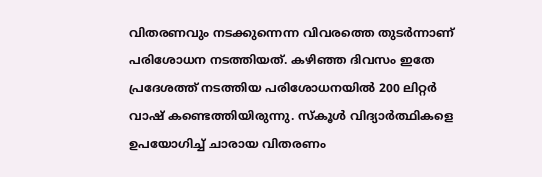വിതരണവും നടക്കുന്നെന്ന വിവരത്തെ തുടർന്നാണ് പരിശോധന നടത്തിയത്. കഴിഞ്ഞ ദിവസം ഇതേ പ്രദേശത്ത് നടത്തിയ പരിശോധനയിൽ 200 ലിറ്റർ വാഷ് കണ്ടെത്തിയിരുന്നു. സ്കൂൾ വിദ്യാർത്ഥികളെ ഉപയോഗിച്ച് ചാരായ വിതരണം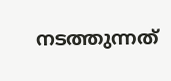നടത്തുന്നത്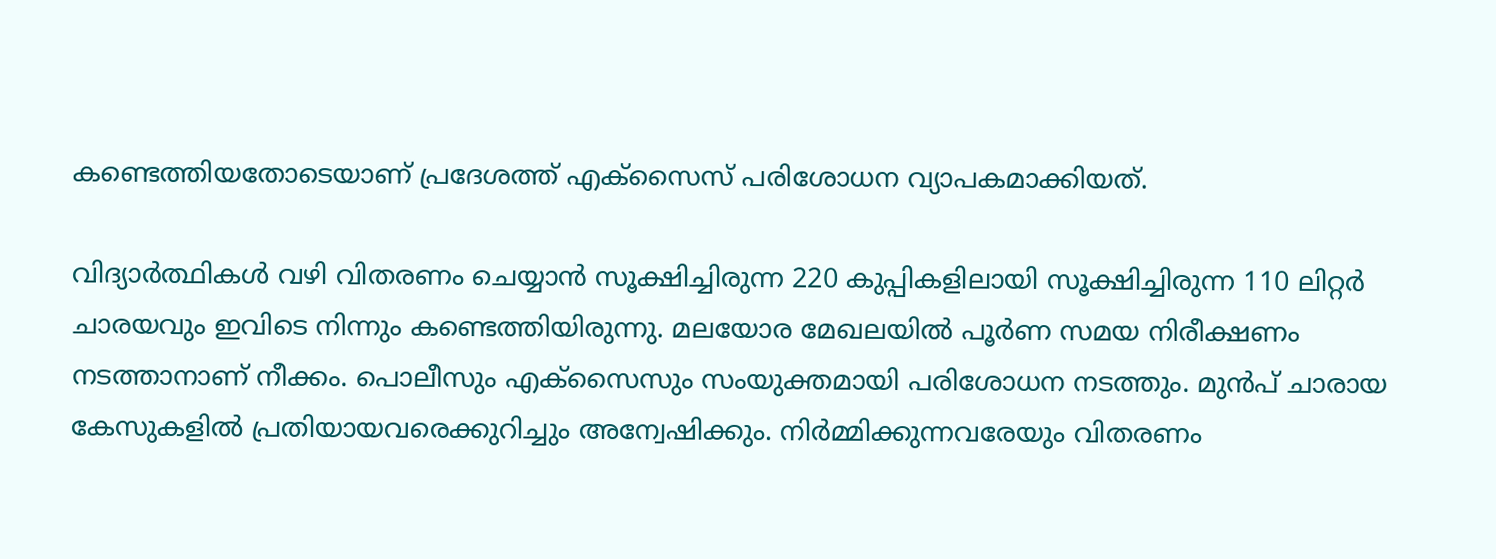കണ്ടെത്തിയതോടെയാണ് പ്രദേശത്ത് എക്‌സൈസ് പരിശോധന വ്യാപകമാക്കിയത്.

വിദ്യാർത്ഥികൾ വഴി വിതരണം ചെയ്യാൻ സൂക്ഷിച്ചിരുന്ന 220 കുപ്പികളിലായി സൂക്ഷിച്ചിരുന്ന 110 ലിറ്റർ ചാരയവും ഇവിടെ നിന്നും കണ്ടെത്തിയിരുന്നു. മലയോര മേഖലയിൽ പൂർണ സമയ നിരീക്ഷണം നടത്താനാണ് നീക്കം. പൊലീസും എക്സൈസും സംയുക്തമായി പരിശോധന നടത്തും. മുൻപ് ചാരായ കേസുകളിൽ പ്രതിയായവരെക്കുറിച്ചും അന്വേഷിക്കും. നിർമ്മിക്കുന്നവരേയും വിതരണം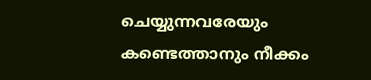ചെയ്യുന്നവരേയും കണ്ടെത്താനും നീക്കം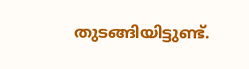തുടങ്ങിയിട്ടുണ്ട്.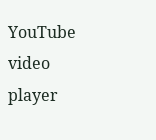YouTube video player